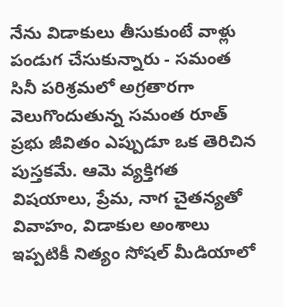నేను విడాకులు తీసుకుంటే వాళ్లు పండుగ చేసుకున్నారు - సమంత
సినీ పరిశ్రమలో అగ్రతారగా వెలుగొందుతున్న సమంత రూత్ ప్రభు జీవితం ఎప్పుడూ ఒక తెరిచిన పుస్తకమే. ఆమె వ్యక్తిగత విషయాలు, ప్రేమ, నాగ చైతన్యతో వివాహం, విడాకుల అంశాలు ఇప్పటికీ నిత్యం సోషల్ మీడియాలో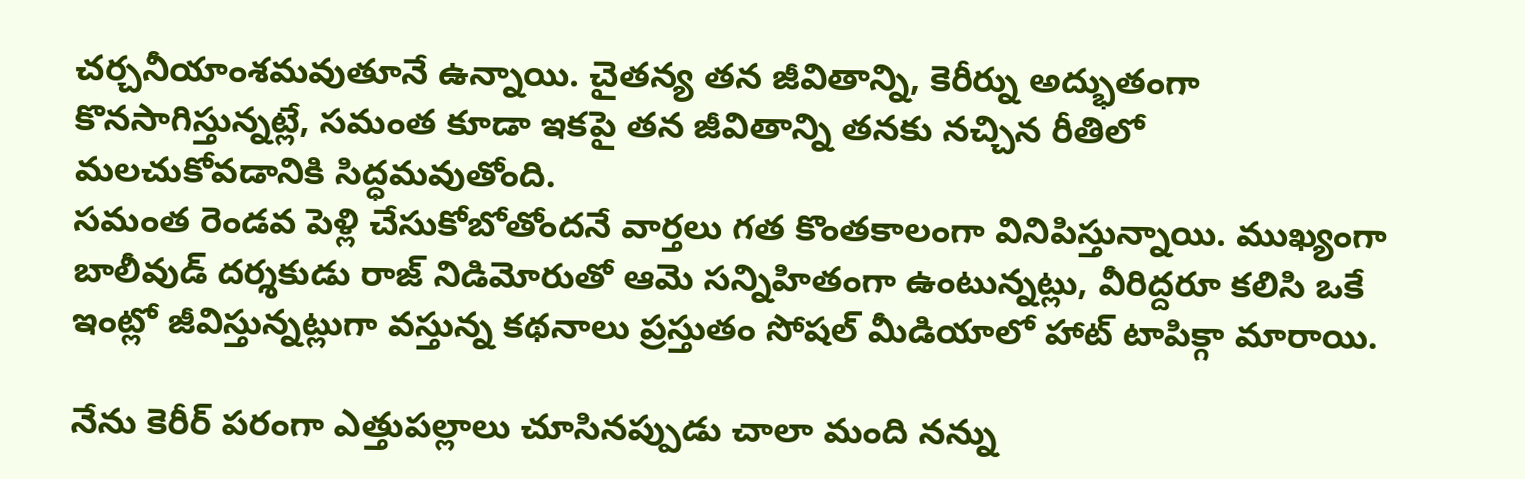చర్చనీయాంశమవుతూనే ఉన్నాయి. చైతన్య తన జీవితాన్ని, కెరీర్ను అద్భుతంగా కొనసాగిస్తున్నట్లే, సమంత కూడా ఇకపై తన జీవితాన్ని తనకు నచ్చిన రీతిలో మలచుకోవడానికి సిద్ధమవుతోంది.
సమంత రెండవ పెళ్లి చేసుకోబోతోందనే వార్తలు గత కొంతకాలంగా వినిపిస్తున్నాయి. ముఖ్యంగా బాలీవుడ్ దర్శకుడు రాజ్ నిడిమోరుతో ఆమె సన్నిహితంగా ఉంటున్నట్లు, వీరిద్దరూ కలిసి ఒకే ఇంట్లో జీవిస్తున్నట్లుగా వస్తున్న కథనాలు ప్రస్తుతం సోషల్ మీడియాలో హాట్ టాపిక్గా మారాయి.

నేను కెరీర్ పరంగా ఎత్తుపల్లాలు చూసినప్పుడు చాలా మంది నన్ను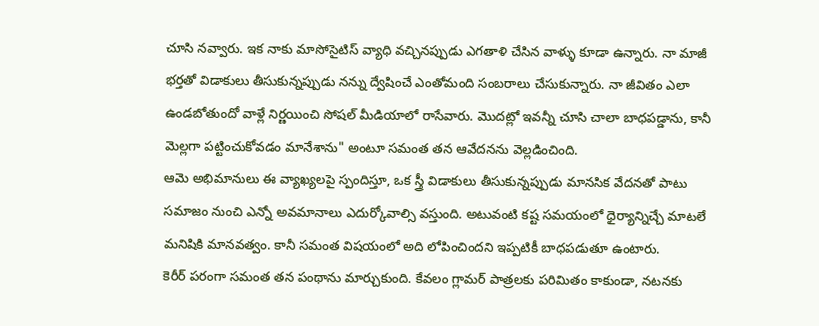చూసి నవ్వారు. ఇక నాకు మాసోసైటిస్ వ్యాధి వచ్చినప్పుడు ఎగతాళి చేసిన వాళ్ళు కూడా ఉన్నారు. నా మాజీ భర్తతో విడాకులు తీసుకున్నప్పుడు నన్ను ద్వేషించే ఎంతోమంది సంబరాలు చేసుకున్నారు. నా జీవితం ఎలా ఉండబోతుందో వాళ్లే నిర్ణయించి సోషల్ మీడియాలో రాసేవారు. మొదట్లో ఇవన్నీ చూసి చాలా బాధపడ్డాను, కానీ మెల్లగా పట్టించుకోవడం మానేశాను" అంటూ సమంత తన ఆవేదనను వెల్లడించింది.
ఆమె అభిమానులు ఈ వ్యాఖ్యలపై స్పందిస్తూ, ఒక స్త్రీ విడాకులు తీసుకున్నప్పుడు మానసిక వేదనతో పాటు సమాజం నుంచి ఎన్నో అవమానాలు ఎదుర్కోవాల్సి వస్తుంది. అటువంటి కష్ట సమయంలో ధైర్యాన్నిచ్చే మాటలే మనిషికి మానవత్వం. కానీ సమంత విషయంలో అది లోపించిందని ఇప్పటికీ బాధపడుతూ ఉంటారు.
కెరీర్ పరంగా సమంత తన పంథాను మార్చుకుంది. కేవలం గ్లామర్ పాత్రలకు పరిమితం కాకుండా, నటనకు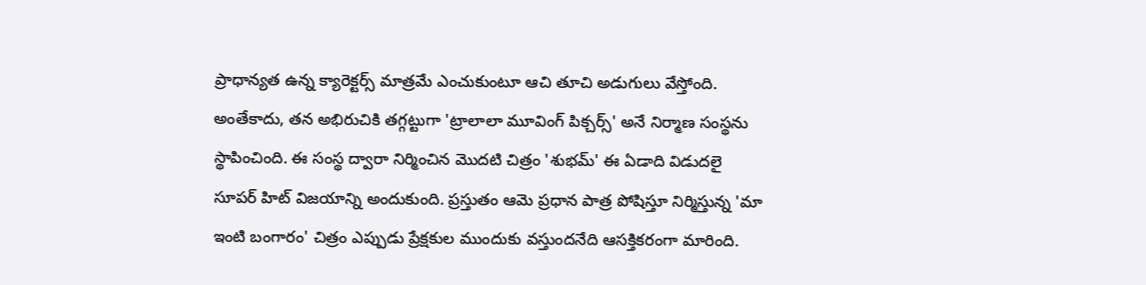ప్రాధాన్యత ఉన్న క్యారెక్టర్స్ మాత్రమే ఎంచుకుంటూ ఆచి తూచి అడుగులు వేస్తోంది. అంతేకాదు, తన అభిరుచికి తగ్గట్టుగా 'ట్రాలాలా మూవింగ్ పిక్చర్స్' అనే నిర్మాణ సంస్థను స్థాపించింది. ఈ సంస్థ ద్వారా నిర్మించిన మొదటి చిత్రం 'శుభమ్' ఈ ఏడాది విడుదలై సూపర్ హిట్ విజయాన్ని అందుకుంది. ప్రస్తుతం ఆమె ప్రధాన పాత్ర పోషిస్తూ నిర్మిస్తున్న 'మా ఇంటి బంగారం' చిత్రం ఎప్పుడు ప్రేక్షకుల ముందుకు వస్తుందనేది ఆసక్తికరంగా మారింది.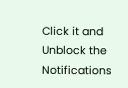Click it and Unblock the Notifications